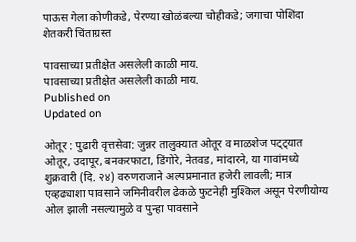पाऊस गेला कोणीकडे, पेरण्या खोळंबल्या चोहीकडे; जगाचा पोशिंदा शेतकरी चिंताग्रस्त

पावसाच्या प्रतीक्षेत असलेली काळी माय.
पावसाच्या प्रतीक्षेत असलेली काळी माय.
Published on
Updated on

ओतूर : पुढारी वृत्तसेवा: जुन्नर तालुक्यात ओतूर व माळशेज पट्ट्यात ओतूर, उदापूर, बनकरफाटा, डिंगोरे, नेतवड, मांदारने, या गावांमध्ये शुक्रवारी (दि. २४) वरुणराजाने अल्पप्रमानात हजेरी लावली; मात्र एव्हढ्याशा पावसाने जमिनीवरील ढेकळे फुटनेही मुश्किल असून पेरणीयोग्य ओल झाली नसल्यामुळे व पुन्हा पावसाने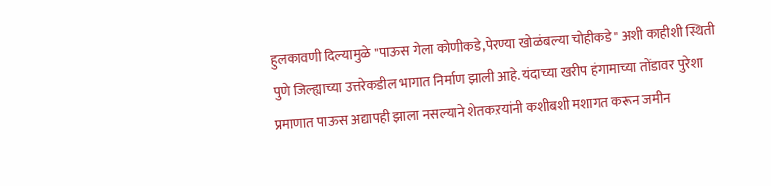हुलकावणी दिल्यामुळे "पाऊस गेला कोणीकडे,पेरण्या खोळंबल्या चोहीकडे" अशी काहीशी स्थिती पुणे जिल्ह्याच्या उत्तरेकडील भागात निर्माण झाली आहे. यंदाच्या खरीप हंगामाच्या तोंडावर पुरेशा प्रमाणात पाऊस अद्यापही झाला नसल्याने शेतकऱयांनी कशीबशी मशागत करून जमीन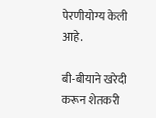पेरणीयोग्य केली आहे.

बी-बीयाने खरेदी करून शेतकरी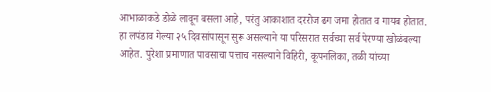आभाळाकडे डोळे लावून बसला आहे, परंतु आकाशात दररोज ढग जमा होतात व गायब होतात. हा लपंडाव गेल्या २५ दिवसांपासून सुरू असल्याने या परिसरात सर्वच्या सर्व पेरण्या खोळंबल्या आहेत. पुरेशा प्रमाणात पावसाचा पत्ताच नसल्याने विहिरी, कूपनलिका, तळी यांच्या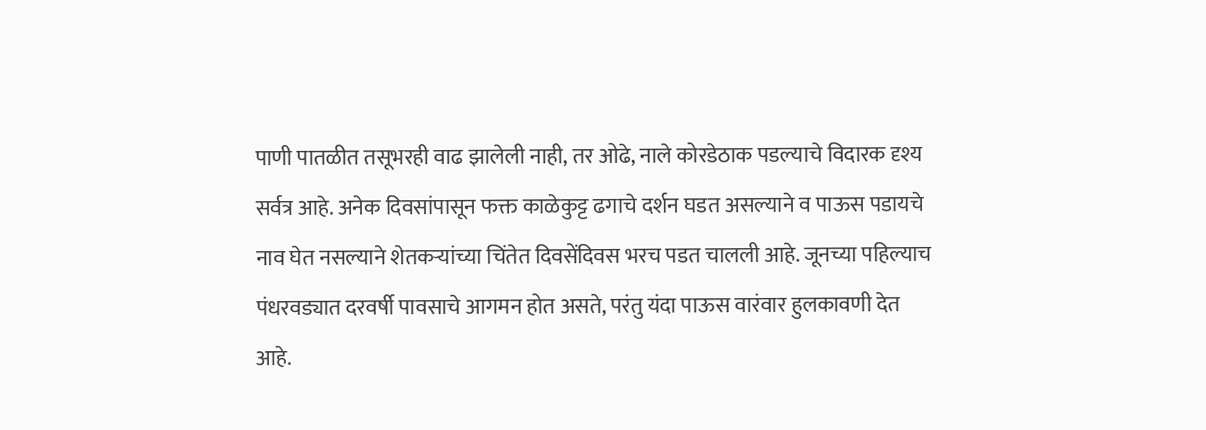पाणी पातळीत तसूभरही वाढ झालेली नाही, तर ओढे, नाले कोरडेठाक पडल्याचे विदारक दृश्य सर्वत्र आहे. अनेक दिवसांपासून फक्त काळेकुट्ट ढगाचे दर्शन घडत असल्याने व पाऊस पडायचे नाव घेत नसल्याने शेतकऱ्यांच्या चिंतेत दिवसेंदिवस भरच पडत चालली आहे. जूनच्या पहिल्याच पंधरवड्यात दरवर्षी पावसाचे आगमन होत असते, परंतु यंदा पाऊस वारंवार हुलकावणी देत आहे.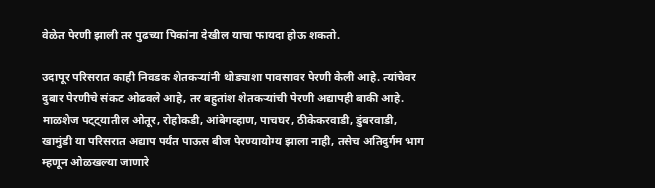वेळेत पेरणी झाली तर पुढच्या पिकांना देखील याचा फायदा होऊ शकतो.

उदापूर परिसरात काही निवडक शेतकऱ्यांनी थोड्याशा पावसावर पेरणी केली आहे. त्यांचेवर दुबार पेरणीचे संकट ओढवले आहे, तर बहुतांश शेतकऱ्यांची पेरणी अद्यापही बाकी आहे. माळशेज पट्ट्यातील ओतूर, रोहोकडी, आंबेगव्हाण, पाचघर, ठीकेकरवाडी, डुंबरवाडी, खामुंडी या परिसरात अद्याप पर्यंत पाऊस बीज पेरण्यायोग्य झाला नाही, तसेच अतिदुर्गम भाग म्हणून ओळखल्या जाणारे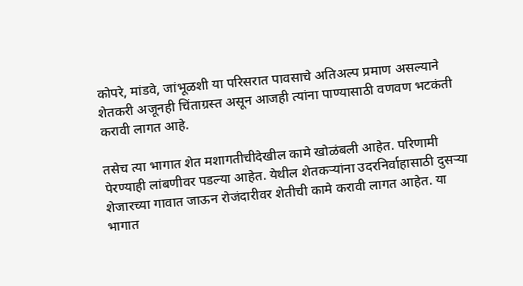कोपरे, मांडवे, जांभूळशी या परिसरात पावसाचे अतिअल्प प्रमाण असल्याने शेतकरी अजूनही चिंताग्रस्त असून आजही त्यांना पाण्यासाठी वणवण भटकंती करावी लागत आहे.

तसेच त्या भागात शेत मशागतीचीदेखील कामे खोळंबली आहेत. परिणामी पेरण्याही लांबणीवर पडल्या आहेत. येथील शेतकऱ्यांना उदरनिर्वाहासाठी दुसऱ्या शेजारच्या गावात जाऊन रोजंदारीवर शेतीची कामे करावी लागत आहेत. या भागात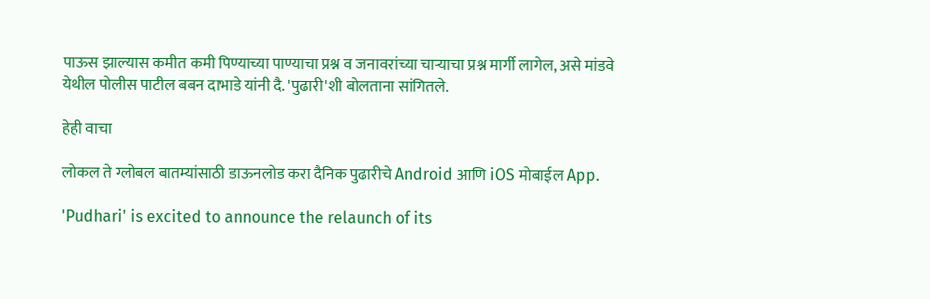पाऊस झाल्यास कमीत कमी पिण्याच्या पाण्याचा प्रश्न व जनावरांच्या चाऱ्याचा प्रश्न मार्गी लागेल, असे मांडवे येथील पोलीस पाटील बबन दाभाडे यांनी दै. 'पुढारी'शी बोलताना सांगितले.

हेही वाचा

लोकल ते ग्लोबल बातम्यांसाठी डाऊनलोड करा दैनिक पुढारीचे Android आणि iOS मोबाईल App.

'Pudhari' is excited to announce the relaunch of its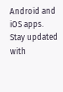Android and iOS apps. Stay updated with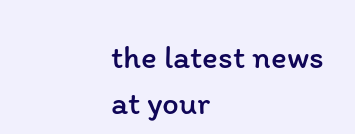the latest news at your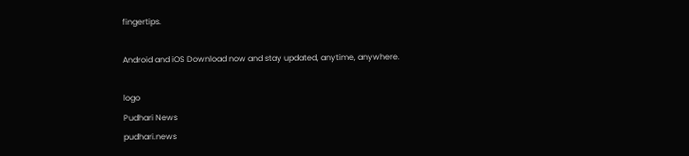fingertips.

Android and iOS Download now and stay updated, anytime, anywhere.

logo
Pudhari News
pudhari.news